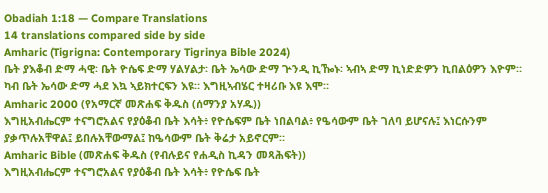Obadiah 1:18 — Compare Translations
14 translations compared side by side
Amharic (Tigrigna: Contemporary Tigrinya Bible 2024)
ቤት ያእቆብ ድማ ሓዊ፡ ቤት ዮሴፍ ድማ ሃልሃልታ፡ ቤት ኤሳው ድማ ጕንዲ ኪዀኑ፡ ኣብኣ ድማ ኪነድድዎን ኪበልዕዎን እዮም። ካብ ቤት ኤሳው ድማ ሓደ እኳ ኣይክተርፍን እዩ። እግዚኣብሄር ተዛሪቡ እዩ እሞ።
Amharic 2000 (የአማርኛ መጽሐፍ ቅዱስ (ሰማንያ አሃዱ))
እግዚአብሔርም ተናግሮአልና የያዕቆብ ቤት እሳት፥ የዮሴፍም ቤት ነበልባል፥ የዔሳውም ቤት ገለባ ይሆናሉ፤ እነርሱንም ያቃጥሉአቸዋል፤ ይበሉአቸውማል፤ ከዔሳውም ቤት ቅሬታ አይኖርም።
Amharic Bible (መጽሐፍ ቅዱስ (የብሉይና የሐዲስ ኪዳን መጻሕፍት))
እግዚአብሔርም ተናግሮአልና የያዕቆብ ቤት እሳት፥ የዮሴፍ ቤት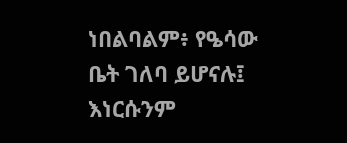ነበልባልም፥ የዔሳው ቤት ገለባ ይሆናሉ፤ እነርሱንም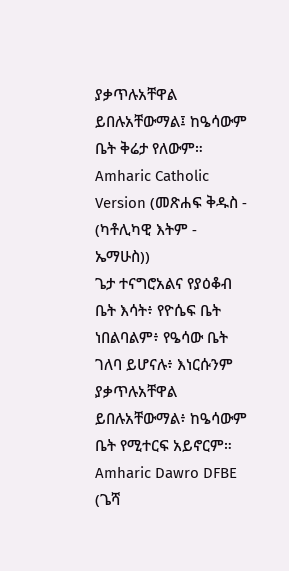ያቃጥሉአቸዋል ይበሉአቸውማል፤ ከዔሳውም ቤት ቅሬታ የለውም።
Amharic Catholic Version (መጽሐፍ ቅዱስ - (ካቶሊካዊ እትም - ኤማሁስ))
ጌታ ተናግሮአልና የያዕቆብ ቤት እሳት፥ የዮሴፍ ቤት ነበልባልም፥ የዔሳው ቤት ገለባ ይሆናሉ፥ እነርሱንም ያቃጥሉአቸዋል ይበሉአቸውማል፥ ከዔሳውም ቤት የሚተርፍ አይኖርም።
Amharic Dawro DFBE (ጌሻ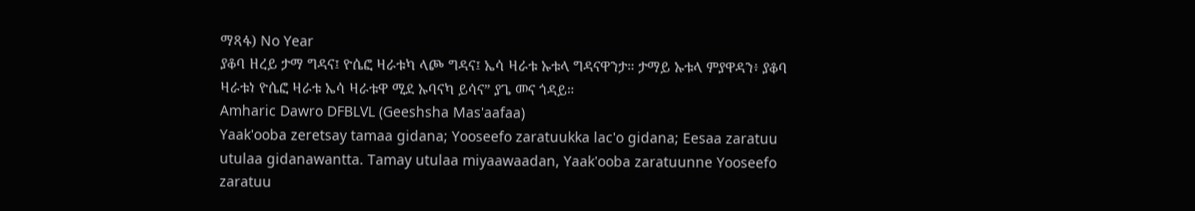ማጻፋ) No Year
ያቆባ ዘረይ ታማ ግዳና፤ ዮሴፎ ዛራቱካ ላጮ ግዳና፤ ኤሳ ዛራቱ ኡቱላ ግዳናዋንታ። ታማይ ኡቱላ ምያዋዳን፥ ያቆባ ዛራቱነ ዮሴፎ ዛራቱ ኤሳ ዛራቱዋ ሚደ ኡባናካ ይሳና” ያጌ መና ጎዳይ።
Amharic Dawro DFBLVL (Geeshsha Mas'aafaa)
Yaak'ooba zeretsay tamaa gidana; Yooseefo zaratuukka lac'o gidana; Eesaa zaratuu utulaa gidanawantta. Tamay utulaa miyaawaadan, Yaak'ooba zaratuunne Yooseefo zaratuu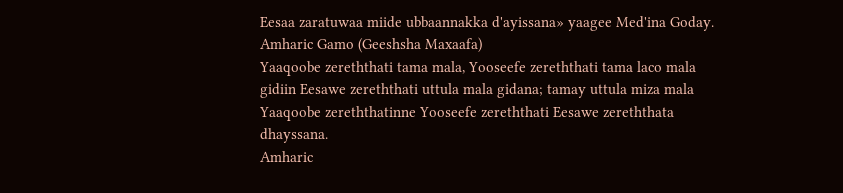Eesaa zaratuwaa miide ubbaannakka d'ayissana» yaagee Med'ina Goday.
Amharic Gamo (Geeshsha Maxaafa)
Yaaqoobe zereththati tama mala, Yooseefe zereththati tama laco mala gidiin Eesawe zereththati uttula mala gidana; tamay uttula miza mala Yaaqoobe zereththatinne Yooseefe zereththati Eesawe zereththata dhayssana.
Amharic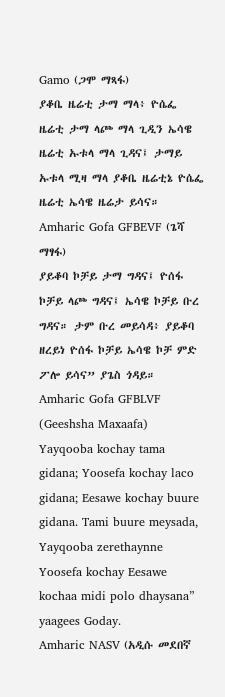Gamo (ጋሞ ማጻፋ)
ያቆቤ ዜሬቲ ታማ ማላ፥ ዮሴፌ ዜሬቲ ታማ ላጮ ማላ ጊዲን ኤሳዌ ዜሬቲ ኡቱላ ማላ ጊዳና፤ ታማይ ኡቱላ ሚዛ ማላ ያቆቤ ዜሬቲኔ ዮሴፌ ዜሬቲ ኤሳዌ ዜሬታ ይሳና።
Amharic Gofa GFBEVF (ጌሻ ማፃፋ)
ያይቆባ ኮቻይ ታማ ግዳና፤ ዮሰፋ ኮቻይ ላጮ ግዳና፤ ኤሳዌ ኮቻይ ቡረ ግዳና። ታም ቡረ መይሳዳ፥ ያይቆባ ዘረይነ ዮሰፋ ኮቻይ ኤሳዌ ኮቻ ምድ ፖሎ ይሳና” ያጌስ ጎዳይ።
Amharic Gofa GFBLVF (Geeshsha Maxaafa)
Yayqooba kochay tama gidana; Yoosefa kochay laco gidana; Eesawe kochay buure gidana. Tami buure meysada, Yayqooba zerethaynne Yoosefa kochay Eesawe kochaa midi polo dhaysana” yaagees Goday.
Amharic NASV (አዲሱ መደበኛ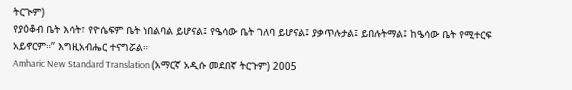ትርጒም)
የያዕቆብ ቤት እሳት፣ የዮሴፍም ቤት ነበልባል ይሆናል፤ የዔሳው ቤት ገለባ ይሆናል፤ ያቃጥሉታል፤ ይበሉትማል፤ ከዔሳው ቤት የሚተርፍ አይኖርም።” እግዚአብሔር ተናግሯል።
Amharic New Standard Translation (አማርኛ አዲሱ መደበኛ ትርጉም) 2005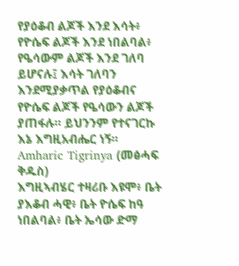የያዕቆብ ልጆች እንደ እሳት፥ የዮሴፍ ልጆች እንደ ነበልባል፥ የዔሳውም ልጆች እንደ ገለባ ይሆናሉ፤ እሳት ገለባን እንደሚያቃጥል የያዕቆብና የዮሴፍ ልጆች የዔሳውን ልጆች ያጠፋሉ። ይህንንም የተናገርኩ እኔ እግዚአብሔር ነኝ።
Amharic Tigrinya (መፅሓፍ ቅዱስ)
እግዚኣብሄር ተዛሪቡ እዩሞ፥ ቤት ያእቆብ ሓዊ፥ ቤት ዮሴፍ ከዓ ነበልባል፥ ቤት ኤሳው ድማ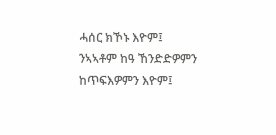ሓሰር ክኾኑ እዮም፤ ንኣኣቶም ከዓ ኸንድድዎምን ከጥፍእዎምን እዮም፤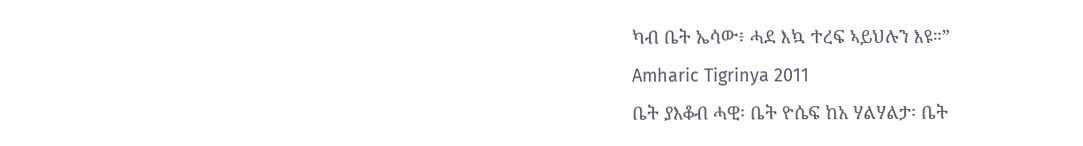ካብ ቤት ኤሳው፥ ሓደ እኳ ተረፍ ኣይህሉን እዩ።”
Amharic Tigrinya 2011
ቤት ያእቆብ ሓዊ፡ ቤት ዮሴፍ ከአ ሃልሃልታ፡ ቤት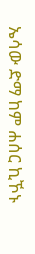ኤሳው ድማ ከም ሐሰር ኪኾኑ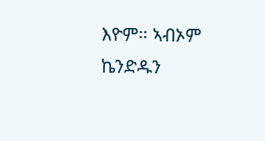እዮም። ኣብኦም ኬንድዱን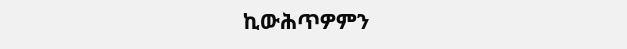ኪውሕጥዎምን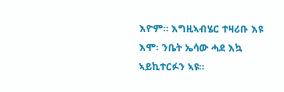እዮም። እግዚኣብሄር ተዛሪቡ እዩ እሞ፡ ንቤት ኤሳው ሓደ እኳ ኣይኪተርፉን ኣዩ።